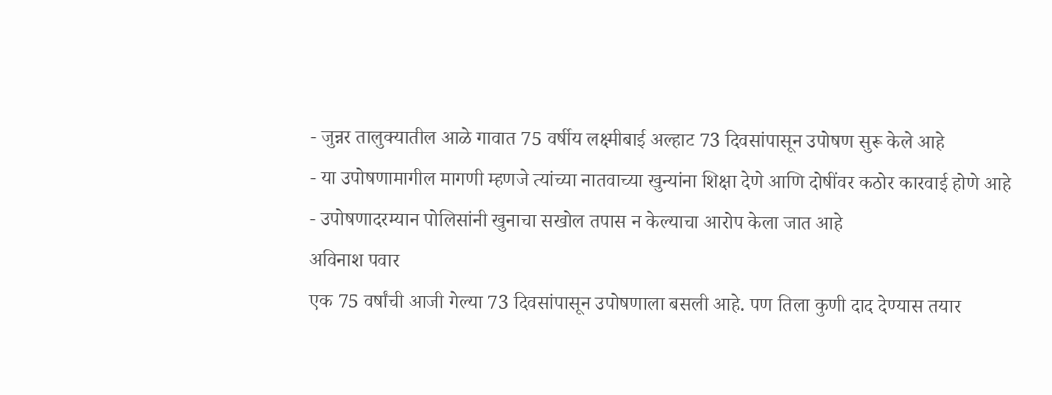- जुन्नर तालुक्यातील आळे गावात 75 वर्षीय लक्ष्मीबाई अल्हाट 73 दिवसांपासून उपोषण सुरू केले आहे
- या उपोषणामागील मागणी म्हणजे त्यांच्या नातवाच्या खुन्यांना शिक्षा देणे आणि दोषींवर कठोर कारवाई होणे आहे
- उपोषणादरम्यान पोलिसांनी खुनाचा सखोल तपास न केल्याचा आरोप केला जात आहे
अविनाश पवार
एक 75 वर्षांची आजी गेल्या 73 दिवसांपासून उपोषणाला बसली आहे. पण तिला कुणी दाद देण्यास तयार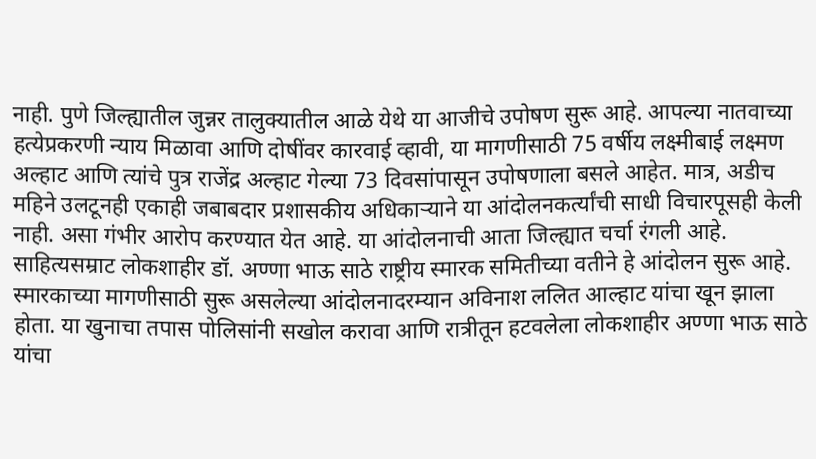नाही. पुणे जिल्ह्यातील जुन्नर तालुक्यातील आळे येथे या आजीचे उपोषण सुरू आहे. आपल्या नातवाच्या हत्येप्रकरणी न्याय मिळावा आणि दोषींवर कारवाई व्हावी, या मागणीसाठी 75 वर्षीय लक्ष्मीबाई लक्ष्मण अल्हाट आणि त्यांचे पुत्र राजेंद्र अल्हाट गेल्या 73 दिवसांपासून उपोषणाला बसले आहेत. मात्र, अडीच महिने उलटूनही एकाही जबाबदार प्रशासकीय अधिकाऱ्याने या आंदोलनकर्त्यांची साधी विचारपूसही केली नाही. असा गंभीर आरोप करण्यात येत आहे. या आंदोलनाची आता जिल्ह्यात चर्चा रंगली आहे.
साहित्यसम्राट लोकशाहीर डॉ. अण्णा भाऊ साठे राष्ट्रीय स्मारक समितीच्या वतीने हे आंदोलन सुरू आहे. स्मारकाच्या मागणीसाठी सुरू असलेल्या आंदोलनादरम्यान अविनाश ललित आल्हाट यांचा खून झाला होता. या खुनाचा तपास पोलिसांनी सखोल करावा आणि रात्रीतून हटवलेला लोकशाहीर अण्णा भाऊ साठे यांचा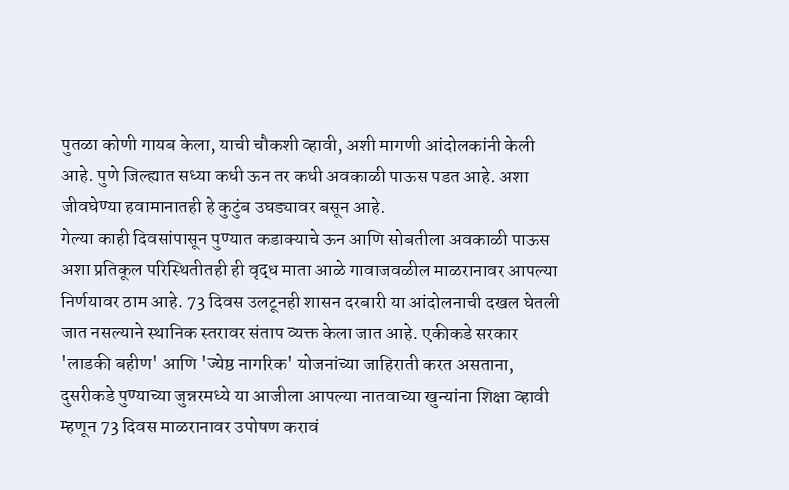पुतळा कोणी गायब केला, याची चौकशी व्हावी, अशी मागणी आंदोलकांनी केली आहे. पुणे जिल्ह्यात सध्या कधी ऊन तर कधी अवकाळी पाऊस पडत आहे. अशा जीवघेण्या हवामानातही हे कुटुंब उघड्यावर बसून आहे.
गेल्या काही दिवसांपासून पुण्यात कडाक्याचे ऊन आणि सोबतीला अवकाळी पाऊस अशा प्रतिकूल परिस्थितीतही ही वृद्ध माता आळे गावाजवळील माळरानावर आपल्या निर्णयावर ठाम आहे. 73 दिवस उलटूनही शासन दरबारी या आंदोलनाची दखल घेतली जात नसल्याने स्थानिक स्तरावर संताप व्यक्त केला जात आहे. एकीकडे सरकार 'लाडकी बहीण' आणि 'ज्येष्ठ नागरिक' योजनांच्या जाहिराती करत असताना, दुसरीकडे पुण्याच्या जुन्नरमध्ये या आजीला आपल्या नातवाच्या खुन्यांना शिक्षा व्हावी म्हणून 73 दिवस माळरानावर उपोषण करावं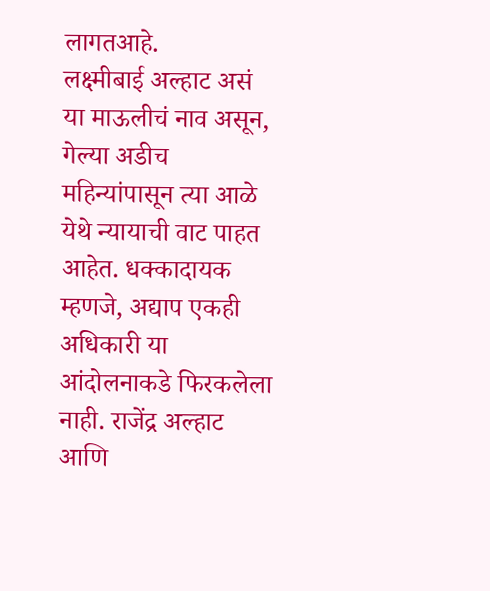लागतआहे.
लक्ष्मीबाई अल्हाट असं या माऊलीचं नाव असून, गेल्या अडीच महिन्यांपासून त्या आळे येथे न्यायाची वाट पाहत आहेत. धक्कादायक म्हणजे, अद्याप एकही अधिकारी या आंदोलनाकडे फिरकलेला नाही. राजेंद्र अल्हाट आणि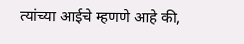त्यांच्या आईचे म्हणणे आहे की,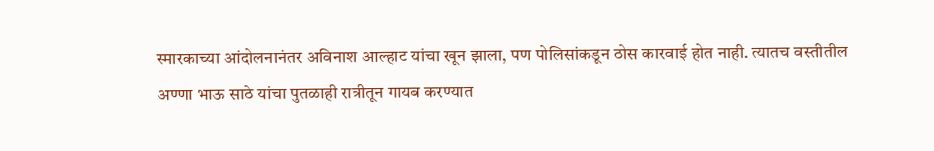स्मारकाच्या आंदोलनानंतर अविनाश आल्हाट यांचा खून झाला, पण पोलिसांकडून ठोस कारवाई होत नाही. त्यातच वस्तीतील अण्णा भाऊ साठे यांचा पुतळाही रात्रीतून गायब करण्यात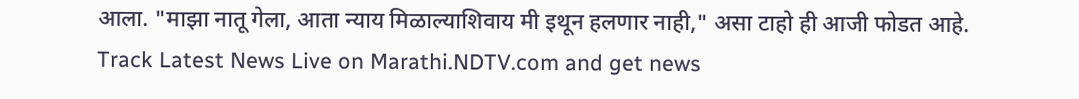आला. "माझा नातू गेला, आता न्याय मिळाल्याशिवाय मी इथून हलणार नाही," असा टाहो ही आजी फोडत आहे.
Track Latest News Live on Marathi.NDTV.com and get news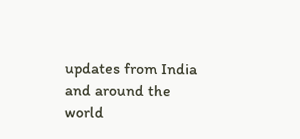updates from India and around the world